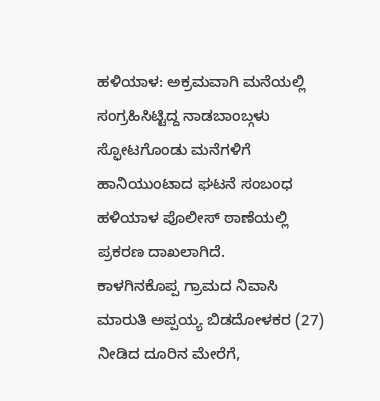ಹಳಿಯಾಳ: ಅಕ್ರಮವಾಗಿ ಮನೆಯಲ್ಲಿ ಸಂಗ್ರಹಿಸಿಟ್ಟಿದ್ದ ನಾಡಬಾಂಬ್ಗಳು ಸ್ಫೋಟಗೊಂಡು ಮನೆಗಳಿಗೆ ಹಾನಿಯುಂಟಾದ ಘಟನೆ ಸಂಬಂಧ ಹಳಿಯಾಳ ಪೊಲೀಸ್ ಠಾಣೆಯಲ್ಲಿ ಪ್ರಕರಣ ದಾಖಲಾಗಿದೆ.
ಕಾಳಗಿನಕೊಪ್ಪ ಗ್ರಾಮದ ನಿವಾಸಿ ಮಾರುತಿ ಅಪ್ಪಯ್ಯ ಬಿಡದೋಳಕರ (27) ನೀಡಿದ ದೂರಿನ ಮೇರೆಗೆ,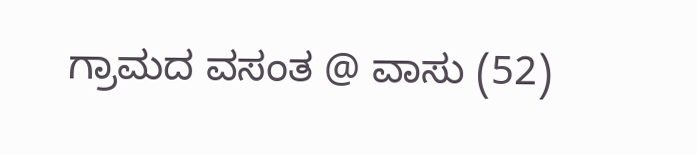ಗ್ರಾಮದ ವಸಂತ @ ವಾಸು (52)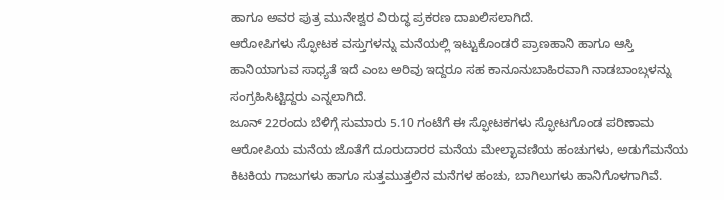ಹಾಗೂ ಅವರ ಪುತ್ರ ಮುನೇಶ್ವರ ವಿರುದ್ಧ ಪ್ರಕರಣ ದಾಖಲಿಸಲಾಗಿದೆ.
ಆರೋಪಿಗಳು ಸ್ಫೋಟಕ ವಸ್ತುಗಳನ್ನು ಮನೆಯಲ್ಲಿ ಇಟ್ಟುಕೊಂಡರೆ ಪ್ರಾಣಹಾನಿ ಹಾಗೂ ಆಸ್ತಿ ಹಾನಿಯಾಗುವ ಸಾಧ್ಯತೆ ಇದೆ ಎಂಬ ಅರಿವು ಇದ್ದರೂ ಸಹ ಕಾನೂನುಬಾಹಿರವಾಗಿ ನಾಡಬಾಂಬ್ಗಳನ್ನು ಸಂಗ್ರಹಿಸಿಟ್ಟಿದ್ದರು ಎನ್ನಲಾಗಿದೆ.
ಜೂನ್ 22ರಂದು ಬೆಳಿಗ್ಗೆ ಸುಮಾರು 5.10 ಗಂಟೆಗೆ ಈ ಸ್ಫೋಟಕಗಳು ಸ್ಫೋಟಗೊಂಡ ಪರಿಣಾಮ ಆರೋಪಿಯ ಮನೆಯ ಜೊತೆಗೆ ದೂರುದಾರರ ಮನೆಯ ಮೇಲ್ಛಾವಣಿಯ ಹಂಚುಗಳು, ಅಡುಗೆಮನೆಯ ಕಿಟಕಿಯ ಗಾಜುಗಳು ಹಾಗೂ ಸುತ್ತಮುತ್ತಲಿನ ಮನೆಗಳ ಹಂಚು, ಬಾಗಿಲುಗಳು ಹಾನಿಗೊಳಗಾಗಿವೆ.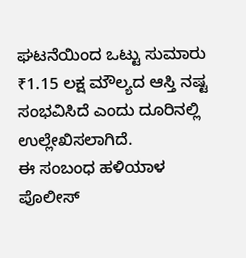ಘಟನೆಯಿಂದ ಒಟ್ಟು ಸುಮಾರು ₹1.15 ಲಕ್ಷ ಮೌಲ್ಯದ ಆಸ್ತಿ ನಷ್ಟ ಸಂಭವಿಸಿದೆ ಎಂದು ದೂರಿನಲ್ಲಿ ಉಲ್ಲೇಖಿಸಲಾಗಿದೆ.
ಈ ಸಂಬಂಧ ಹಳಿಯಾಳ ಪೊಲೀಸ್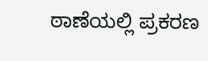ಠಾಣೆಯಲ್ಲಿ ಪ್ರಕರಣ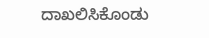ದಾಖಲಿಸಿಕೊಂಡು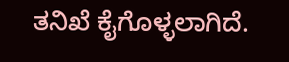ತನಿಖೆ ಕೈಗೊಳ್ಳಲಾಗಿದೆ.